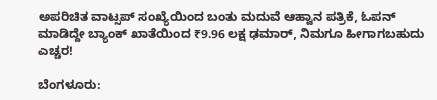ಅಪರಿಚಿತ ವಾಟ್ಸಪ್ ಸಂಖ್ಯೆಯಿಂದ ಬಂತು ಮದುವೆ ಆಹ್ವಾನ ಪತ್ರಿಕೆ, ಓಪನ್ ಮಾಡಿದ್ದೇ ಬ್ಯಾಂಕ್ ಖಾತೆಯಿಂದ ₹9.96 ಲಕ್ಷ ಢಮಾರ್, ನಿಮಗೂ ಹೀಗಾಗಬಹುದು ಎಚ್ಚರ!

ಬೆಂಗಳೂರು: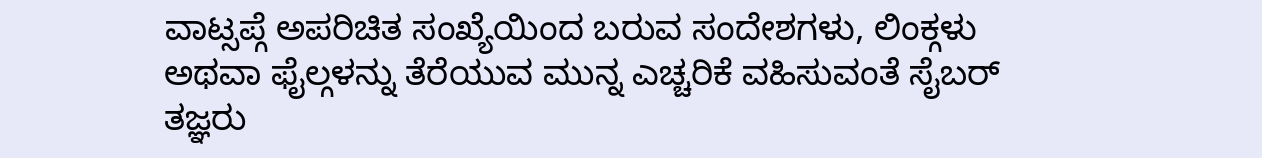ವಾಟ್ಸಪ್ಗೆ ಅಪರಿಚಿತ ಸಂಖ್ಯೆಯಿಂದ ಬರುವ ಸಂದೇಶಗಳು, ಲಿಂಕ್ಗಳು ಅಥವಾ ಫೈಲ್ಗಳನ್ನು ತೆರೆಯುವ ಮುನ್ನ ಎಚ್ಚರಿಕೆ ವಹಿಸುವಂತೆ ಸೈಬರ್ ತಜ್ಞರು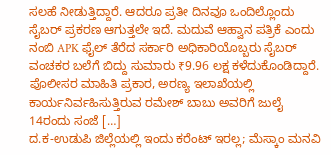ಸಲಹೆ ನೀಡುತ್ತಿದ್ದಾರೆ. ಆದರೂ ಪ್ರತೀ ದಿನವೂ ಒಂದಿಲ್ಲೊಂದು ಸೈಬರ್ ಪ್ರಕರಣ ಆಗುತ್ತಲೇ ಇದೆ. ಮದುವೆ ಆಹ್ವಾನ ಪತ್ರಿಕೆ ಎಂದು ನಂಬಿ APK ಫೈಲ್ ತೆರೆದ ಸರ್ಕಾರಿ ಅಧಿಕಾರಿಯೊಬ್ಬರು ಸೈಬರ್ ವಂಚಕರ ಬಲೆಗೆ ಬಿದ್ದು ಸುಮಾರು ₹9.96 ಲಕ್ಷ ಕಳೆದುಕೊಂಡಿದ್ದಾರೆ. ಪೊಲೀಸರ ಮಾಹಿತಿ ಪ್ರಕಾರ, ಅರಣ್ಯ ಇಲಾಖೆಯಲ್ಲಿ ಕಾರ್ಯನಿರ್ವಹಿಸುತ್ತಿರುವ ರಮೇಶ್ ಬಾಬು ಅವರಿಗೆ ಜುಲೈ 14ರಂದು ಸಂಜೆ […]
ದ.ಕ-ಉಡುಪಿ ಜಿಲ್ಲೆಯಲ್ಲಿ ಇಂದು ಕರೆಂಟ್ ಇರಲ್ಲ; ಮೆಸ್ಕಾಂ ಮನವಿ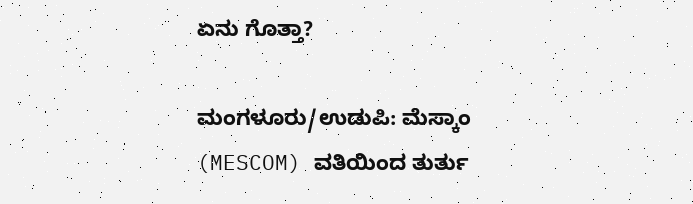ಏನು ಗೊತ್ತಾ?

ಮಂಗಳೂರು/ಉಡುಪಿ: ಮೆಸ್ಕಾಂ (MESCOM) ವತಿಯಿಂದ ತುರ್ತು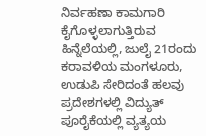ನಿರ್ವಹಣಾ ಕಾಮಗಾರಿ ಕೈಗೊಳ್ಳಲಾಗುತ್ತಿರುವ ಹಿನ್ನೆಲೆಯಲ್ಲಿ, ಜುಲೈ 21ರಂದು ಕರಾವಳಿಯ ಮಂಗಳೂರು, ಉಡುಪಿ ಸೇರಿದಂತೆ ಹಲವು ಪ್ರದೇಶಗಳಲ್ಲಿ ವಿದ್ಯುತ್ ಪೂರೈಕೆಯಲ್ಲಿ ವ್ಯತ್ಯಯ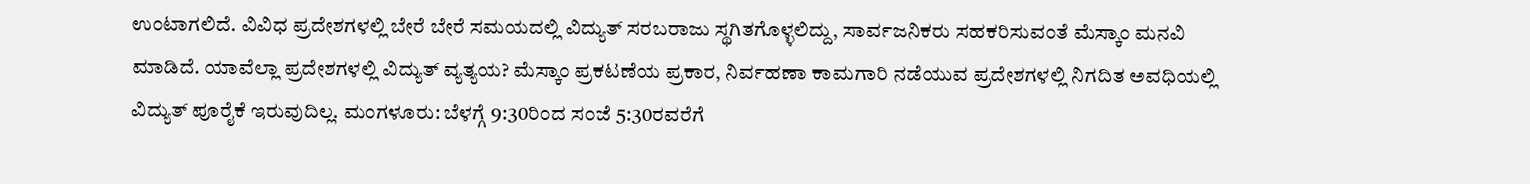ಉಂಟಾಗಲಿದೆ. ವಿವಿಧ ಪ್ರದೇಶಗಳಲ್ಲಿ ಬೇರೆ ಬೇರೆ ಸಮಯದಲ್ಲಿ ವಿದ್ಯುತ್ ಸರಬರಾಜು ಸ್ಥಗಿತಗೊಳ್ಳಲಿದ್ದು, ಸಾರ್ವಜನಿಕರು ಸಹಕರಿಸುವಂತೆ ಮೆಸ್ಕಾಂ ಮನವಿ ಮಾಡಿದೆ. ಯಾವೆಲ್ಲಾ ಪ್ರದೇಶಗಳಲ್ಲಿ ವಿದ್ಯುತ್ ವ್ಯತ್ಯಯ? ಮೆಸ್ಕಾಂ ಪ್ರಕಟಣೆಯ ಪ್ರಕಾರ, ನಿರ್ವಹಣಾ ಕಾಮಗಾರಿ ನಡೆಯುವ ಪ್ರದೇಶಗಳಲ್ಲಿ ನಿಗದಿತ ಅವಧಿಯಲ್ಲಿ ವಿದ್ಯುತ್ ಪೂರೈಕೆ ಇರುವುದಿಲ್ಲ. ಮಂಗಳೂರು: ಬೆಳಗ್ಗೆ 9:30ರಿಂದ ಸಂಜೆ 5:30ರವರೆಗೆ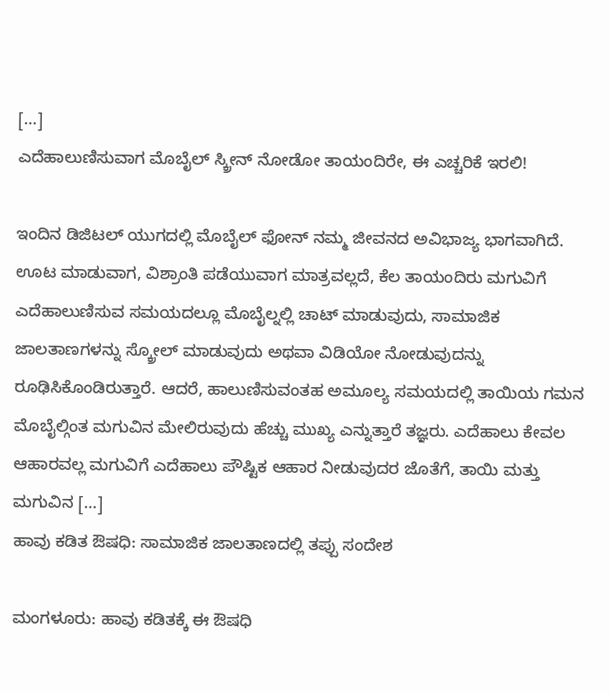[…]
ಎದೆಹಾಲುಣಿಸುವಾಗ ಮೊಬೈಲ್ ಸ್ಕ್ರೀನ್ ನೋಡೋ ತಾಯಂದಿರೇ, ಈ ಎಚ್ಚರಿಕೆ ಇರಲಿ!

ಇಂದಿನ ಡಿಜಿಟಲ್ ಯುಗದಲ್ಲಿ ಮೊಬೈಲ್ ಫೋನ್ ನಮ್ಮ ಜೀವನದ ಅವಿಭಾಜ್ಯ ಭಾಗವಾಗಿದೆ. ಊಟ ಮಾಡುವಾಗ, ವಿಶ್ರಾಂತಿ ಪಡೆಯುವಾಗ ಮಾತ್ರವಲ್ಲದೆ, ಕೆಲ ತಾಯಂದಿರು ಮಗುವಿಗೆ ಎದೆಹಾಲುಣಿಸುವ ಸಮಯದಲ್ಲೂ ಮೊಬೈಲ್ನಲ್ಲಿ ಚಾಟ್ ಮಾಡುವುದು, ಸಾಮಾಜಿಕ ಜಾಲತಾಣಗಳನ್ನು ಸ್ಕ್ರೋಲ್ ಮಾಡುವುದು ಅಥವಾ ವಿಡಿಯೋ ನೋಡುವುದನ್ನು ರೂಢಿಸಿಕೊಂಡಿರುತ್ತಾರೆ. ಆದರೆ, ಹಾಲುಣಿಸುವಂತಹ ಅಮೂಲ್ಯ ಸಮಯದಲ್ಲಿ ತಾಯಿಯ ಗಮನ ಮೊಬೈಲ್ಗಿಂತ ಮಗುವಿನ ಮೇಲಿರುವುದು ಹೆಚ್ಚು ಮುಖ್ಯ ಎನ್ನುತ್ತಾರೆ ತಜ್ಞರು. ಎದೆಹಾಲು ಕೇವಲ ಆಹಾರವಲ್ಲ ಮಗುವಿಗೆ ಎದೆಹಾಲು ಪೌಷ್ಟಿಕ ಆಹಾರ ನೀಡುವುದರ ಜೊತೆಗೆ, ತಾಯಿ ಮತ್ತು ಮಗುವಿನ […]
ಹಾವು ಕಡಿತ ಔಷಧಿ: ಸಾಮಾಜಿಕ ಜಾಲತಾಣದಲ್ಲಿ ತಪ್ಪು ಸಂದೇಶ

ಮಂಗಳೂರು: ಹಾವು ಕಡಿತಕ್ಕೆ ಈ ಔಷಧಿ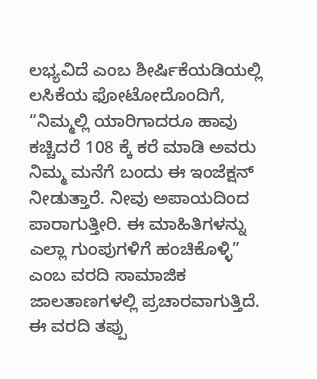ಲಭ್ಯವಿದೆ ಎಂಬ ಶೀರ್ಷಿಕೆಯಡಿಯಲ್ಲಿ ಲಸಿಕೆಯ ಫೋಟೋದೊಂದಿಗೆ, “ನಿಮ್ಮಲ್ಲಿ ಯಾರಿಗಾದರೂ ಹಾವು ಕಚ್ಚಿದರೆ 108 ಕ್ಕೆ ಕರೆ ಮಾಡಿ ಅವರು ನಿಮ್ಮ ಮನೆಗೆ ಬಂದು ಈ ಇಂಜೆಕ್ಷನ್ ನೀಡುತ್ತಾರೆ. ನೀವು ಅಪಾಯದಿಂದ ಪಾರಾಗುತ್ತೀರಿ. ಈ ಮಾಹಿತಿಗಳನ್ನು ಎಲ್ಲಾ ಗುಂಪುಗಳಿಗೆ ಹಂಚಿಕೊಳ್ಳಿ” ಎಂಬ ವರದಿ ಸಾಮಾಜಿಕ ಜಾಲತಾಣಗಳಲ್ಲಿ ಪ್ರಚಾರವಾಗುತ್ತಿದೆ. ಈ ವರದಿ ತಪ್ಪು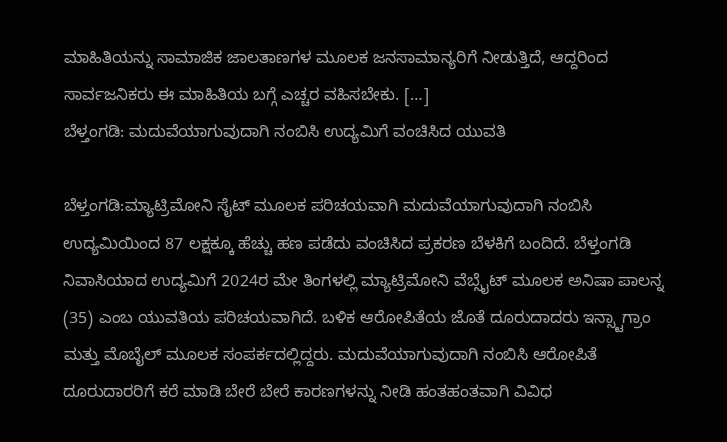ಮಾಹಿತಿಯನ್ನು ಸಾಮಾಜಿಕ ಜಾಲತಾಣಗಳ ಮೂಲಕ ಜನಸಾಮಾನ್ಯರಿಗೆ ನೀಡುತ್ತಿದೆ, ಆದ್ದರಿಂದ ಸಾರ್ವಜನಿಕರು ಈ ಮಾಹಿತಿಯ ಬಗ್ಗೆ ಎಚ್ಚರ ವಹಿಸಬೇಕು. […]
ಬೆಳ್ತಂಗಡಿ: ಮದುವೆಯಾಗುವುದಾಗಿ ನಂಬಿಸಿ ಉದ್ಯಮಿಗೆ ವಂಚಿಸಿದ ಯುವತಿ

ಬೆಳ್ತಂಗಡಿ:ಮ್ಯಾಟ್ರಿಮೋನಿ ಸೈಟ್ ಮೂಲಕ ಪರಿಚಯವಾಗಿ ಮದುವೆಯಾಗುವುದಾಗಿ ನಂಬಿಸಿ ಉದ್ಯಮಿಯಿಂದ 87 ಲಕ್ಷಕ್ಕೂ ಹೆಚ್ಚು ಹಣ ಪಡೆದು ವಂಚಿಸಿದ ಪ್ರಕರಣ ಬೆಳಕಿಗೆ ಬಂದಿದೆ. ಬೆಳ್ತಂಗಡಿ ನಿವಾಸಿಯಾದ ಉದ್ಯಮಿಗೆ 2024ರ ಮೇ ತಿಂಗಳಲ್ಲಿ ಮ್ಯಾಟ್ರಿಮೋನಿ ವೆಬ್ಸೈಟ್ ಮೂಲಕ ಅನಿಷಾ ಪಾಲನ್ನ (35) ಎಂಬ ಯುವತಿಯ ಪರಿಚಯವಾಗಿದೆ. ಬಳಿಕ ಆರೋಪಿತೆಯ ಜೊತೆ ದೂರುದಾದರು ಇನ್ಸ್ಟಾಗ್ರಾಂ ಮತ್ತು ಮೊಬೈಲ್ ಮೂಲಕ ಸಂಪರ್ಕದಲ್ಲಿದ್ದರು. ಮದುವೆಯಾಗುವುದಾಗಿ ನಂಬಿಸಿ ಆರೋಪಿತೆ ದೂರುದಾರರಿಗೆ ಕರೆ ಮಾಡಿ ಬೇರೆ ಬೇರೆ ಕಾರಣಗಳನ್ನು ನೀಡಿ ಹಂತಹಂತವಾಗಿ ವಿವಿಧ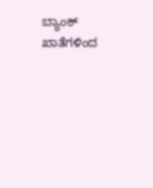ಬ್ಯಾಂಕ್ ಖಾತೆಗಳಿಂದ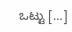ಒಟ್ಟು […]